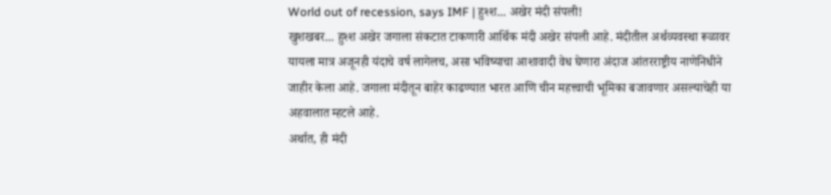World out of recession, says IMF | हुश्श... अखेर मंदी संपली!
खुशखबर... हुश्श अखेर जगाला संकटात टाकणारी आर्थिक मंदी अखेर संपली आहे. मंदीतील अर्थव्यवस्था रूळावर यायला मात्र अजूनही यंदाचे वर्ष लागेलच, असा भविष्याचा आशावादी वेध घेणारा अंदाज आंतरराष्ट्रीय नाणेनिधीने जाहीर केला आहे. जगाला मंदीतून बाहेर काढण्यात भारत आणि चीन महत्त्वाची भूमिका बजावणार असल्याचेही या अहवालात म्हटले आहे.
अर्थात, ही मंदी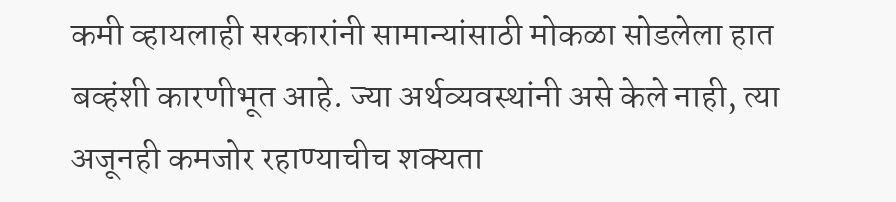कमी व्हायलाही सरकारांनी सामान्यांसाठी मोकळा सोडलेला हात बव्हंशी कारणीभूत आहे. ज्या अर्थव्यवस्थांनी असे केले नाही, त्या अजूनही कमजोर रहाण्याचीच शक्यता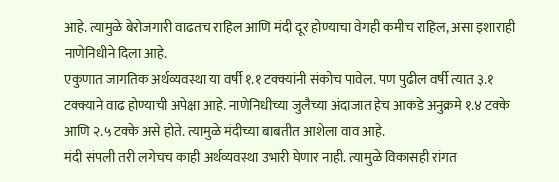आहे. त्यामुळे बेरोजगारी वाढतच राहिल आणि मंदी दूर होण्याचा वेगही कमीच राहिल, असा इशाराही नाणेनिधीने दिला आहे.
एकुणात जागतिक अर्थव्यवस्था या वर्षी १.१ टक्क्यांनी संकोच पावेल. पण पुढील वर्षी त्यात ३.१ टक्क्याने वाढ होण्याची अपेक्षा आहे. नाणेनिधीच्या जुलैच्या अंदाजात हेच आकडे अनुक्रमे १.४ टक्के आणि २.५ टक्के असे होते. त्यामुळे मंदीच्या बाबतीत आशेला वाव आहे.
मंदी संपली तरी लगेचच काही अर्थव्यवस्था उभारी घेणार नाही. त्यामुळे विकासही रांगत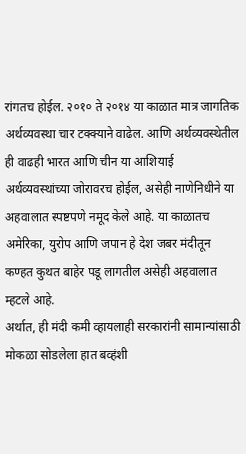रांगतच होईल. २०१० ते २०१४ या काळात मात्र जागतिक अर्थव्यवस्था चार टक्क्याने वाढेल. आणि अर्थव्यवस्थेतील ही वाढही भारत आणि चीन या आशियाई अर्थव्यवस्थांच्या जोरावरच होईल, असेही नाणेनिधीने या अहवालात स्पष्टपणे नमूद केले आहे. या काळातच अमेरिका, युरोप आणि जपान हे देश जबर मंदीतून कण्हत कुथत बाहेर पडू लागतील असेही अहवालात म्हटले आहे.
अर्थात, ही मंदी कमी व्हायलाही सरकारांनी सामान्यांसाठी मोकळा सोडलेला हात बव्हंशी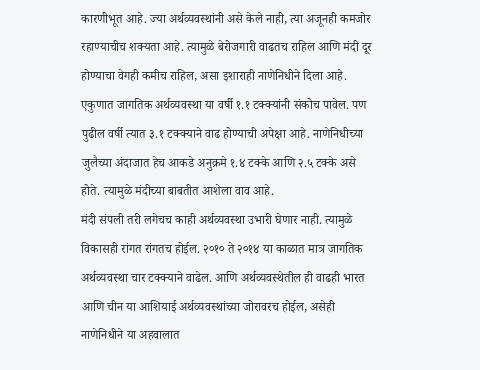कारणीभूत आहे. ज्या अर्थव्यवस्थांनी असे केले नाही, त्या अजूनही कमजोर रहाण्याचीच शक्यता आहे. त्यामुळे बेरोजगारी वाढतच राहिल आणि मंदी दूर होण्याचा वेगही कमीच राहिल, असा इशाराही नाणेनिधीने दिला आहे.
एकुणात जागतिक अर्थव्यवस्था या वर्षी १.१ टक्क्यांनी संकोच पावेल. पण पुढील वर्षी त्यात ३.१ टक्क्याने वाढ होण्याची अपेक्षा आहे. नाणेनिधीच्या जुलैच्या अंदाजात हेच आकडे अनुक्रमे १.४ टक्के आणि २.५ टक्के असे होते. त्यामुळे मंदीच्या बाबतीत आशेला वाव आहे.
मंदी संपली तरी लगेचच काही अर्थव्यवस्था उभारी घेणार नाही. त्यामुळे विकासही रांगत रांगतच होईल. २०१० ते २०१४ या काळात मात्र जागतिक अर्थव्यवस्था चार टक्क्याने वाढेल. आणि अर्थव्यवस्थेतील ही वाढही भारत आणि चीन या आशियाई अर्थव्यवस्थांच्या जोरावरच होईल, असेही नाणेनिधीने या अहवालात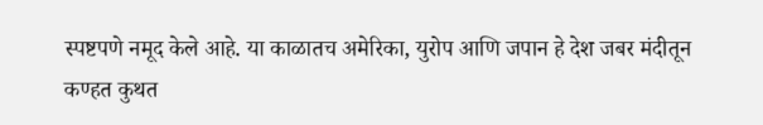स्पष्टपणे नमूद केले आहे. या काळातच अमेरिका, युरोप आणि जपान हे देश जबर मंदीतून कण्हत कुथत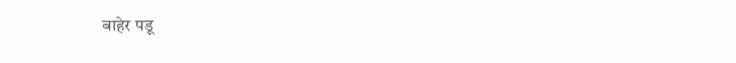बाहेर पडू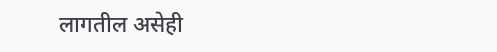लागतील असेही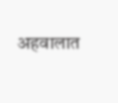अहवालात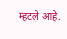म्हटले आहे.